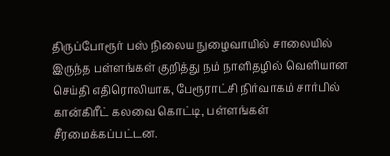திருப்போரூர் பஸ் நிலைய நுழைவாயில் சாலையில் இருந்த பள்ளங்கள் குறித்து நம் நாளிதழில் வெளியான செய்தி எதிரொலியாக, பேரூராட்சி நிர்வாகம் சார்பில் கான்கிரீட் கலவை கொட்டி, பள்ளங்கள் சீரமைக்கப்பட்டன.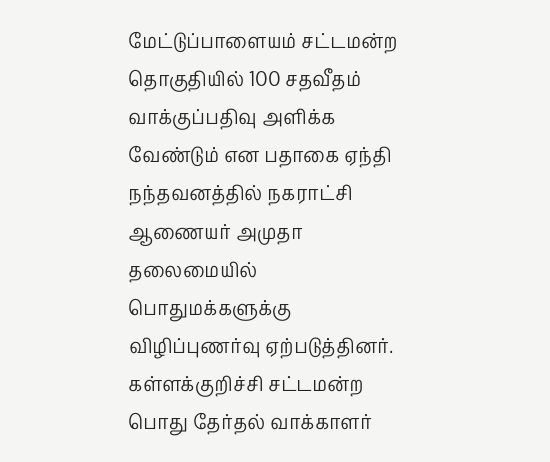மேட்டுப்பாளையம் சட்டமன்ற தொகுதியில் 100 சதவீதம் வாக்குப்பதிவு அளிக்க வேண்டும் என பதாகை ஏந்தி நந்தவனத்தில் நகராட்சி ஆணையர் அமுதா தலைமையில் பொதுமக்களுக்கு விழிப்புணர்வு ஏற்படுத்தினர்.
கள்ளக்குறிச்சி சட்டமன்ற பொது தேர்தல் வாக்காளர்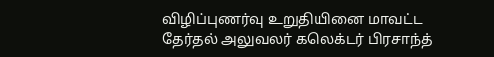விழிப்புணர்வு உறுதியினை மாவட்ட தேர்தல் அலுவலர் கலெக்டர் பிரசாந்த்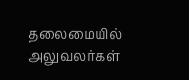தலைமையில் அலுவலர்கள்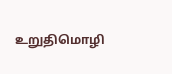உறுதிமொழி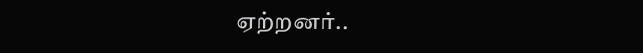ஏற்றனர்..